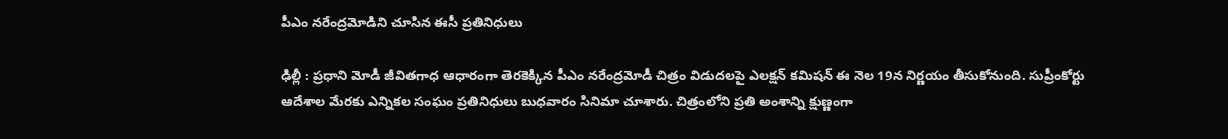పీఎం నరేంద్రమోడిని చూసిన ఈసీ ప్రతినిధులు

ఢిల్లీ : ప్రధాని మోడీ జీవితగాధ ఆధారంగా తెరకెక్కిన పీఎం నరేంద్రమోడీ చిత్రం విడుదలపై ఎలక్షన్ కమిషన్ ఈ నెల 19న నిర్ణయం తీసుకోనుంది. సుప్రీంకోర్టు ఆదేశాల మేరకు ఎన్నికల సంఘం ప్రతినిధులు బుధవారం సినిమా చూశారు. చిత్రంలోని ప్రతి అంశాన్ని క్షుణ్ణంగా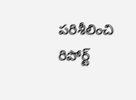పరిశీలించి రిపోర్ట్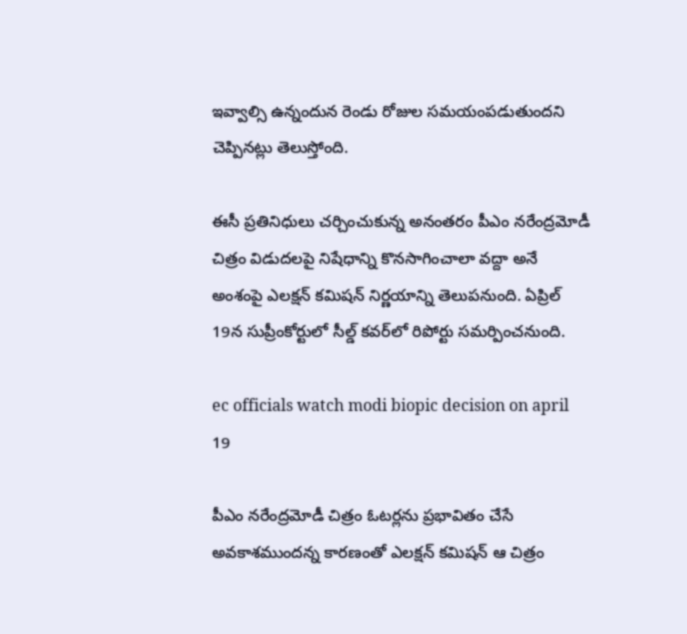ఇవ్వాల్సి ఉన్నందున రెండు రోజుల సమయంపడుతుందని చెప్పినట్లు తెలుస్తోంది.

ఈసీ ప్రతినిధులు చర్చించుకున్న అనంతరం పీఎం నరేంద్రమోడీ చిత్రం విడుదలపై నిషేధాన్ని కొనసాగించాలా వద్దా అనే అంశంపై ఎలక్షన్ కమిషన్ నిర్ణయాన్ని తెలుపనుంది. ఏప్రిల్ 19న సుప్రీంకోర్టులో సీల్డ్ కవర్‌లో రిపోర్టు సమర్పించనుంది.

ec officials watch modi biopic decision on april 19

పీఎం నరేంద్రమోడీ చిత్రం ఓటర్లను ప్రభావితం చేసే అవకాశముందన్న కారణంతో ఎలక్షన్ కమిషన్ ఆ చిత్రం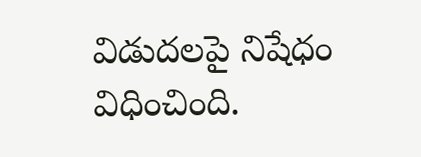విడుదలపై నిషేధం విధించింది.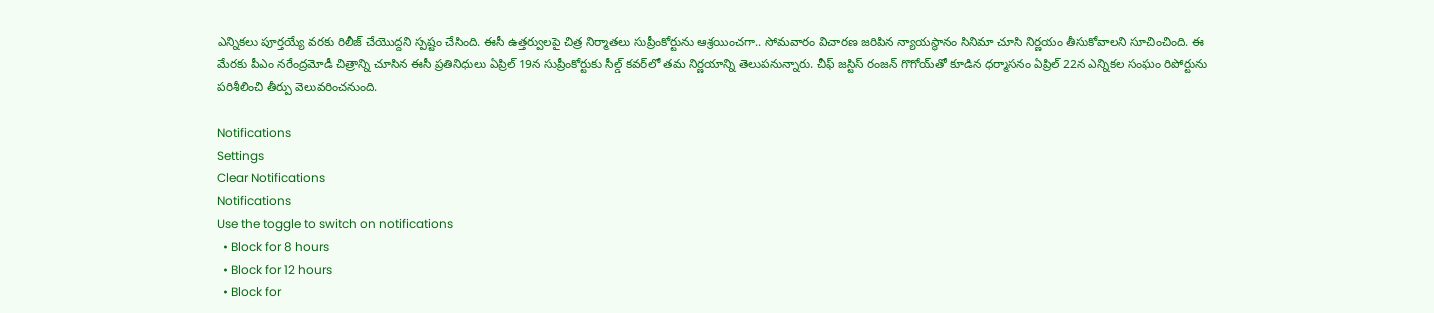ఎన్నికలు పూర్తయ్యే వరకు రిలీజ్ చేయొద్దని స్పష్టం చేసింది. ఈసీ ఉత్తర్వులపై చిత్ర నిర్మాతలు సుప్రీంకోర్టును ఆశ్రయించగా.. సోమవారం విచారణ జరిపిన న్యాయస్థానం సినిమా చూసి నిర్ణయం తీసుకోవాలని సూచించింది. ఈ మేరకు పీఎం నరేంద్రమోడీ చిత్రాన్ని చూసిన ఈసీ ప్రతినిధులు ఏప్రిల్ 19న సుప్రీంకోర్టుకు సీల్డ్ కవర్‌లో తమ నిర్ణయాన్ని తెలుపనున్నారు. చీఫ్ జస్టిస్ రంజన్ గొగోయ్‌తో కూడిన ధర్మాసనం ఏప్రిల్ 22న ఎన్నికల సంఘం రిపోర్టును పరిశీలించి తీర్పు వెలువరించనుంది.

Notifications
Settings
Clear Notifications
Notifications
Use the toggle to switch on notifications
  • Block for 8 hours
  • Block for 12 hours
  • Block for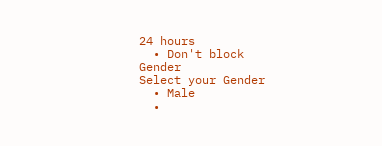24 hours
  • Don't block
Gender
Select your Gender
  • Male
  •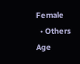Female
  • Others
Age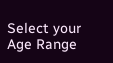Select your Age Range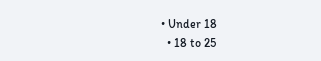• Under 18
  • 18 to 25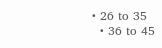• 26 to 35
  • 36 to 45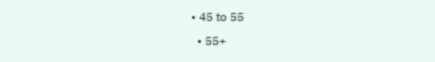• 45 to 55
  • 55+